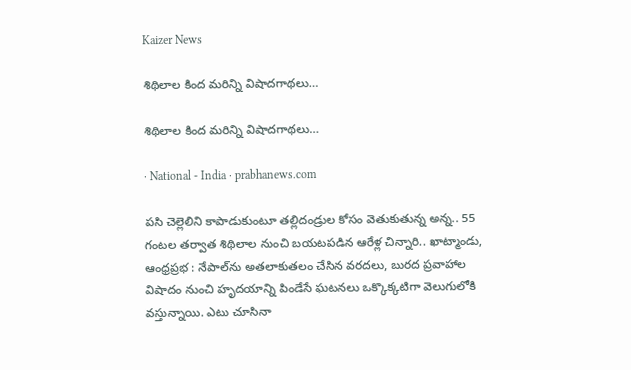Kaizer News

శిథిలాల కింద మరిన్ని విషాదగాథలు…

శిథిలాల కింద మరిన్ని విషాదగాథలు…

· National - India · prabhanews.com

పసి చెల్లెలిని కాపాడుకుంటూ తల్లిదండ్రుల కోసం వెతుకుతున్న అన్న.. 55 గంటల తర్వాత శిథిలాల నుంచి బయటపడిన ఆరేళ్ల చిన్నారి.. ఖాట్మాండు, ఆంధ్రప్రభ : నేపాల్‌ను అతలాకుతలం చేసిన వరదలు, బురద ప్రవాహాల విషాదం నుంచి హృదయాన్ని పిండేసే ఘటనలు ఒక్కొక్కటిగా వెలుగులోకి వస్తున్నాయి. ఎటు చూసినా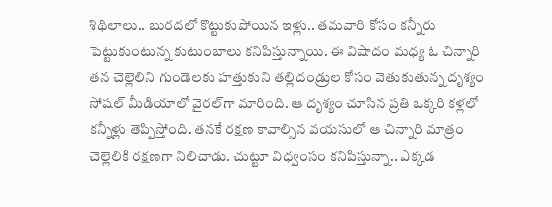శిథిలాలు.. బురదలో కొట్టుకుపోయిన ఇళ్లు.. తమవారి కోసం కన్నీరు పెట్టుకుంటున్న కుటుంబాలు కనిపిస్తున్నాయి. ఈ విషాదం మధ్య ఓ చిన్నారి తన చెల్లెలిని గుండెలకు హత్తుకుని తల్లిదండ్రుల కోసం వెతుకుతున్న దృశ్యం సోషల్ మీడియాలో వైరల్‌గా మారింది. ఆ దృశ్యం చూసిన ప్రతి ఒక్కరి కళ్లలో కన్నీళ్లు తెప్పిస్తోంది. తనకే రక్షణ కావాల్సిన వయసులో ఆ చిన్నారి మాత్రం చెల్లెలికి రక్షణగా నిలిచాడు. చుట్టూ విధ్వంసం కనిపిస్తున్నా.. ఎక్కడ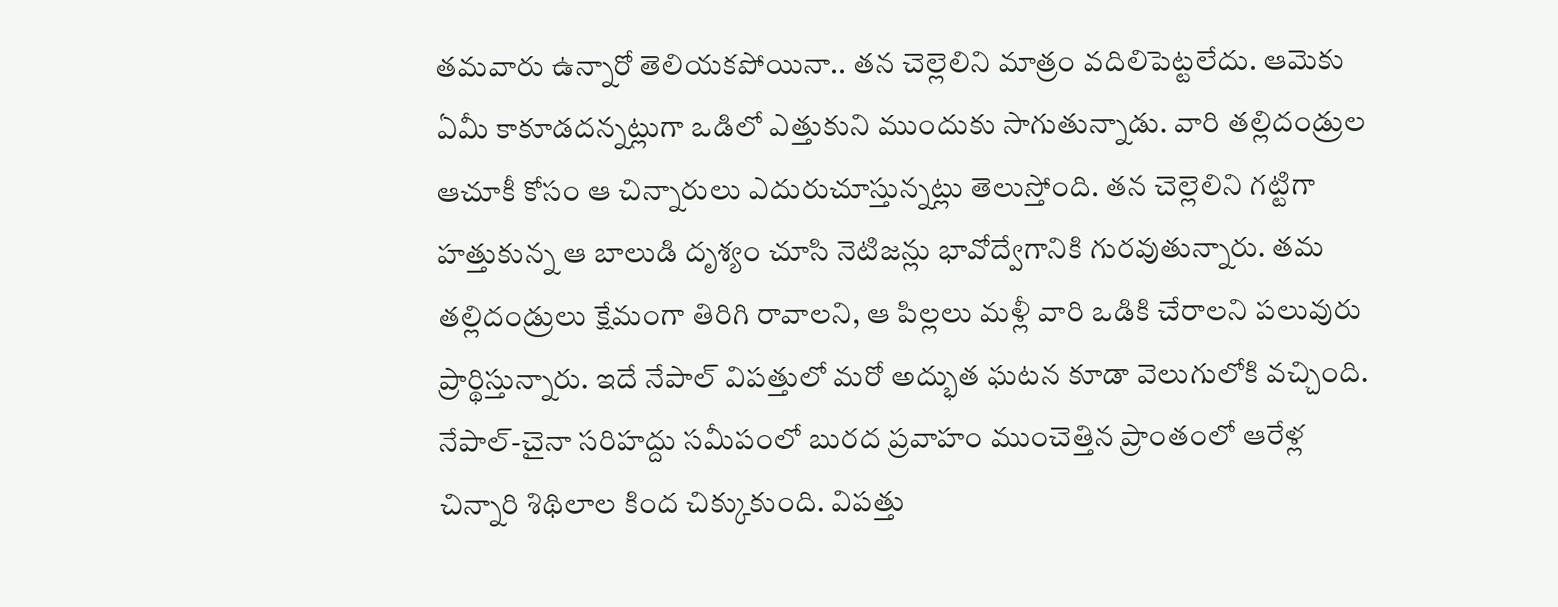తమవారు ఉన్నారో తెలియకపోయినా.. త‌న చెల్లెలిని మాత్రం వదిలిపెట్టలేదు. ఆమెకు ఏమీ కాకూడదన్నట్లుగా ఒడిలో ఎత్తుకుని ముందుకు సాగుతున్నాడు. వారి తల్లిదండ్రుల ఆచూకీ కోసం ఆ చిన్నారులు ఎదురుచూస్తున్నట్లు తెలుస్తోంది. తన చెల్లెలిని గట్టిగా హత్తుకున్న ఆ బాలుడి దృశ్యం చూసి నెటిజన్లు భావోద్వేగానికి గురవుతున్నారు. తమ తల్లిదండ్రులు క్షేమంగా తిరిగి రావాలని, ఆ పిల్లలు మళ్లీ వారి ఒడికి చేరాలని పలువురు ప్రార్థిస్తున్నారు. ఇదే నేపాల్ విపత్తులో మరో అద్భుత ఘటన కూడా వెలుగులోకి వచ్చింది. నేపాల్-చైనా సరిహద్దు సమీపంలో బురద ప్రవాహం ముంచెత్తిన ప్రాంతంలో ఆరేళ్ల చిన్నారి శిథిలాల కింద చిక్కుకుంది. విపత్తు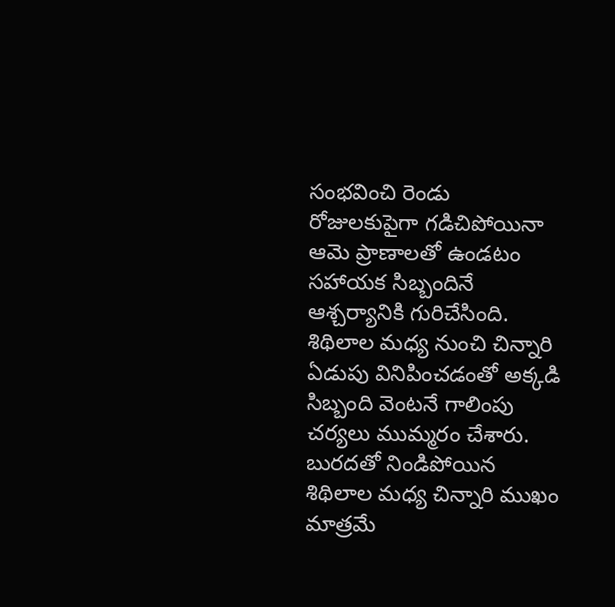సంభవించి రెండు రోజులకుపైగా గడిచిపోయినా ఆమె ప్రాణాలతో ఉండటం సహాయక సిబ్బందినే ఆశ్చర్యానికి గురిచేసింది. శిథిలాల మధ్య నుంచి చిన్నారి ఏడుపు వినిపించడంతో అక్కడి సిబ్బంది వెంటనే గాలింపు చర్యలు ముమ్మరం చేశారు. బురదతో నిండిపోయిన‌ శిథిలాల మధ్య చిన్నారి ముఖం మాత్రమే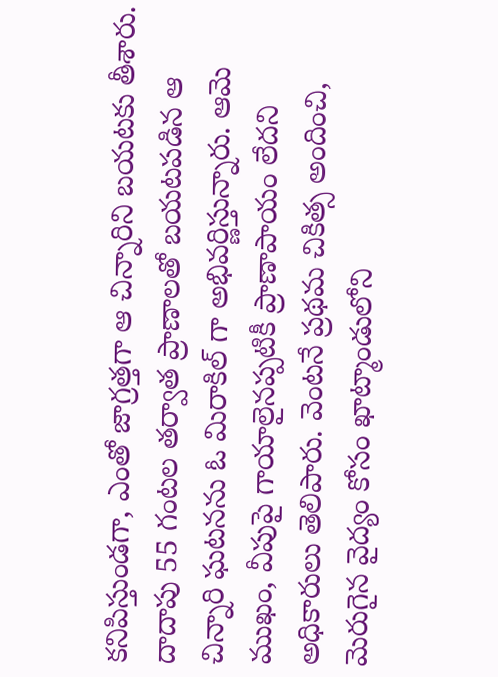కనిపిస్తుండగా, ఎంతో జాగ్రత్తగా ఆ చిన్నారిని బయటకు తీశారు. దాదాపు 55 గంటల తర్వాత ప్రాణాలతో బయటపడిన ఆ చిన్నారి ఘటనను ఓ మిరాకిల్ గా అభివర్ణిస్తున్నారు. ఆమె ముఖం, వీపుపై గాయాలైనప్పటికీ ప్రాణాపాయం లేదని అధికారులు తెలిపారు. వెంటనే ప్రథమ చికిత్స అందించి, మెరుగైన వైద్యం కోసం ఖాట్మాండులోని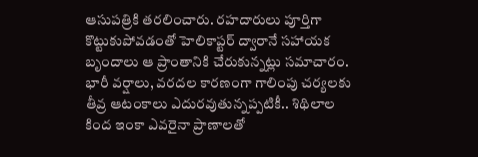ఆసుపత్రికి తరలించారు. రహదారులు పూర్తిగా కొట్టుకుపోవడంతో హెలికాప్టర్ ద్వారానే సహాయక బృందాలు ఆ ప్రాంతానికి చేరుకున్నట్లు సమాచారం. భారీ వర్షాలు, వరదల కారణంగా గాలింపు చర్యలకు తీవ్ర ఆటంకాలు ఎదురవుతున్నప్పటికీ.. శిథిలాల కింద ఇంకా ఎవరైనా ప్రాణాలతో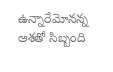ఉన్నారేమోనన్న ఆశతో సిబ్బంది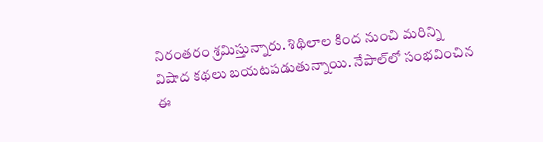నిరంతరం శ్రమిస్తున్నారు. శిథిలాల కింద నుంచి మరిన్ని విషాద కథలు బయటపడుతున్నాయి. నేపాల్‌లో సంభవించిన ఈ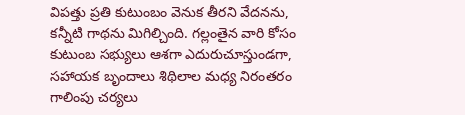విపత్తు ప్రతి కుటుంబం వెనుక తీరని వేదనను, కన్నీటి గాథను మిగిల్చింది. గల్లంతైన వారి కోసం కుటుంబ సభ్యులు ఆశగా ఎదురుచూస్తుండగా, సహాయక బృందాలు శిథిలాల మధ్య నిరంతరం గాలింపు చర్యలు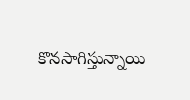కొనసాగిస్తున్నాయి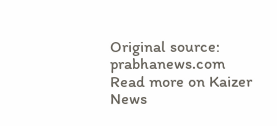Original source: prabhanews.com
Read more on Kaizer News